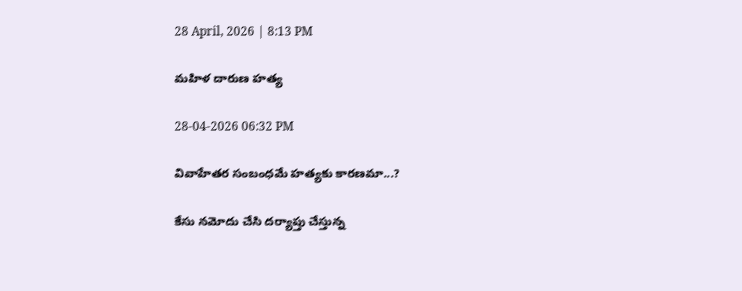28 April, 2026 | 8:13 PM

మహిళ దారుణ హత్య

28-04-2026 06:32 PM

వివాహేతర సంబంధమే హత్యకు కారణమా...?

కేసు నమోదు చేసి దర్యాప్తు చేస్తున్న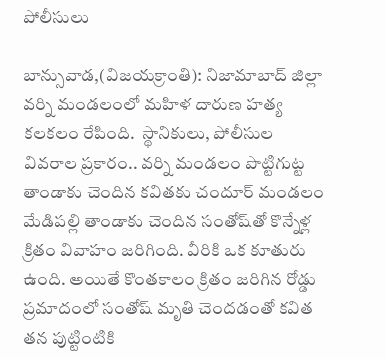పోలీసులు

బాన్సువాడ,(విజయక్రాంతి): నిజామాబాద్ జిల్లా వర్ని మండలంలో మహిళ దారుణ హత్య కలకలం రేపింది.  స్థానికులు, పోలీసుల వివరాల ప్రకారం.. వర్ని మండలం పొట్టిగుట్ట తాండాకు చెందిన కవితకు చందూర్ మండలం మేడిపల్లి తాండాకు చెందిన సంతోష్‌తో కొన్నేళ్ల క్రితం వివాహం జరిగింది. వీరికి ఒక కూతురు ఉంది. అయితే కొంతకాలం క్రితం జరిగిన రోడ్డు ప్రమాదంలో సంతోష్ మృతి చెందడంతో కవిత తన పుట్టింటికి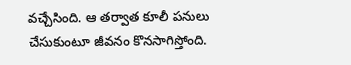వచ్చేసింది. ఆ తర్వాత కూలీ పనులు చేసుకుంటూ జీవనం కొనసాగిస్తోంది.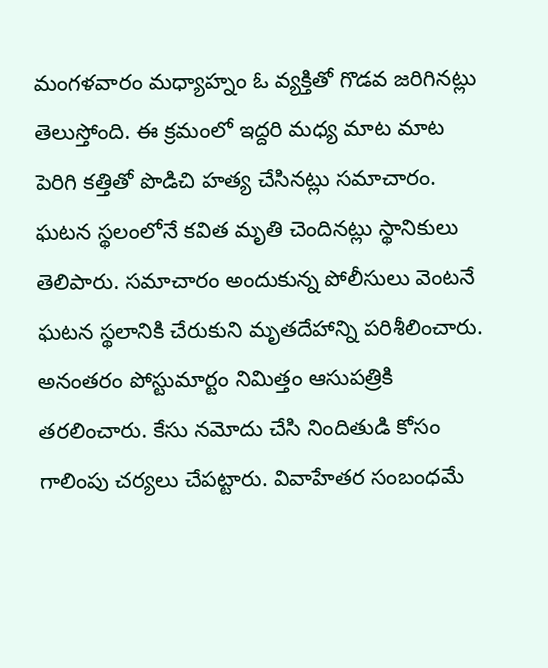మంగళవారం మధ్యాహ్నం ఓ వ్యక్తితో గొడవ జరిగినట్లు తెలుస్తోంది. ఈ క్రమంలో ఇద్దరి మధ్య మాట మాట పెరిగి కత్తితో పొడిచి హత్య చేసినట్లు సమాచారం. ఘటన స్థలంలోనే కవిత మృతి చెందినట్లు స్థానికులు తెలిపారు. సమాచారం అందుకున్న పోలీసులు వెంటనే ఘటన స్థలానికి చేరుకుని మృతదేహాన్ని పరిశీలించారు. అనంతరం పోస్టుమార్టం నిమిత్తం ఆసుపత్రికి తరలించారు. కేసు నమోదు చేసి నిందితుడి కోసం గాలింపు చర్యలు చేపట్టారు. వివాహేతర సంబంధమే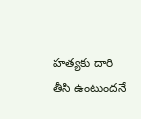హత్యకు దారి తీసి ఉంటుందనే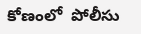కోణంలో  పోలీసు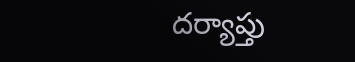దర్యాప్తు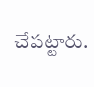చేపట్టారు.